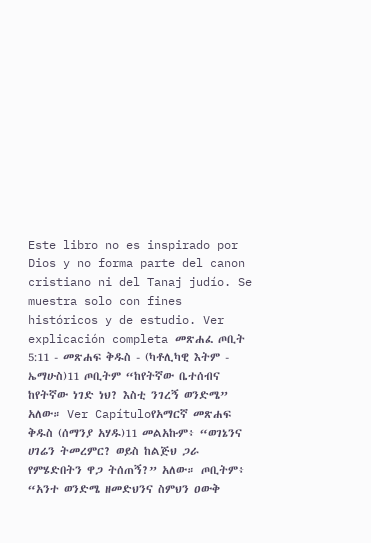Este libro no es inspirado por Dios y no forma parte del canon cristiano ni del Tanaj judío. Se muestra solo con fines históricos y de estudio. Ver explicación completa መጽሐፈ ጦቢት 5:11 - መጽሐፍ ቅዱስ - (ካቶሊካዊ እትም - ኤማሁስ)11 ጦቢትም “ከየትኛው ቤተሰብና ከየትኛው ነገድ ነህ? እስቲ ንገረኝ ወንድሜ” አለው። Ver Capítuloየአማርኛ መጽሐፍ ቅዱስ (ሰማንያ አሃዱ)11 መልአኩም፥ “ወገኔንና ሀገሬን ትመረምር? ወይስ ከልጅህ ጋራ የምሄድበትን ዋጋ ትሰጠኝ?” አለው። ጦቢትም፥ “አንተ ወንድሜ ዘመድህንና ስምህን ዐውቅ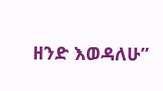ዘንድ እወዳለሁ”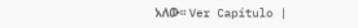አለው። Ver Capítulo |